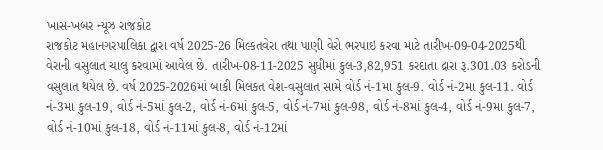ખાસ-ખબર ન્યૂઝ રાજકોટ
રાજકોટ મહાનગરપાલિકા દ્વારા વર્ષ 2025-26 મિલ્કતવેરા તથા પાણી વેરો ભરપાઇ કરવા માટે તારીખ-09-04-2025થી વેરાની વસુલાત ચાલુ કરવામાં આવેલ છે. તારીખ-08-11-2025 સુધીમાં કુલ-3,82,951 કરદાતા દ્રારા રૂ.301.03 કરોડની વસુલાત થયેલ છે. વર્ષ 2025-2026માં બાકી મિલકત વેશ-વસુલાત સામે વોર્ડ નં-1મા કુલ-9. વોર્ડ નં-2મા કુલ-11. વોર્ડ નં-3મા કુલ-19, વોર્ડ નં-5માં કુલ-2, વોર્ડ નં-6માં કુલ-5, વોર્ડ નં-7માં કુલ-98, વોર્ડ નં-8માં કુલ-4, વોર્ડ નં-9મા કુલ-7, વોર્ડ નં-10માં કુલ-18, વોર્ડ નં-11માં કુલ-8, વોર્ડ નં-12માં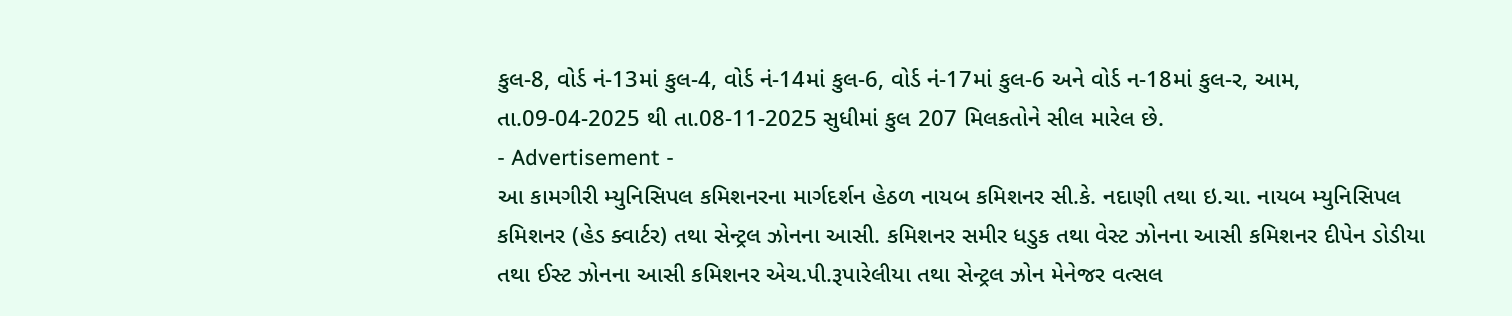કુલ-8, વોર્ડ નં-13માં કુલ-4, વોર્ડ નં-14માં કુલ-6, વોર્ડ નં-17માં કુલ-6 અને વોર્ડ ન-18માં કુલ-ર, આમ, તા.09-04-2025 થી તા.08-11-2025 સુધીમાં કુલ 207 મિલકતોને સીલ મારેલ છે.
- Advertisement -
આ કામગીરી મ્યુનિસિપલ કમિશનરના માર્ગદર્શન હેઠળ નાયબ કમિશનર સી.કે. નદાણી તથા ઇ.ચા. નાયબ મ્યુનિસિપલ કમિશનર (હેડ ક્વાર્ટર) તથા સેન્ટ્રલ ઝોનના આસી. કમિશનર સમીર ધડુક તથા વેસ્ટ ઝોનના આસી કમિશનર દીપેન ડોડીયા તથા ઈસ્ટ ઝોનના આસી કમિશનર એચ.પી.રૂપારેલીયા તથા સેન્ટ્રલ ઝોન મેનેજર વત્સલ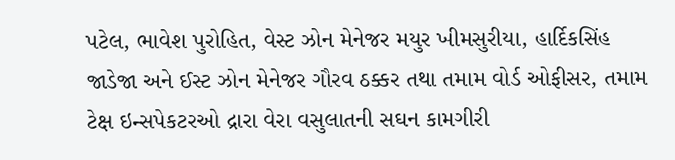પટેલ, ભાવેશ પુરોહિત, વેસ્ટ ઝોન મેનેજર મયુર ખીમસુરીયા, હાર્દિકસિંહ જાડેજા અને ઈસ્ટ ઝોન મેનેજર ગૌરવ ઠક્કર તથા તમામ વોર્ડ ઓફીસર, તમામ ટેક્ષ ઇન્સપેકટરઓ દ્રારા વેરા વસુલાતની સઘન કામગીરી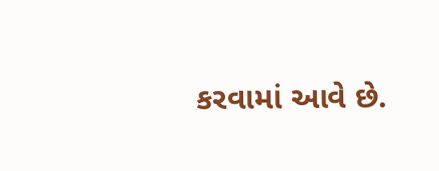કરવામાં આવે છે.